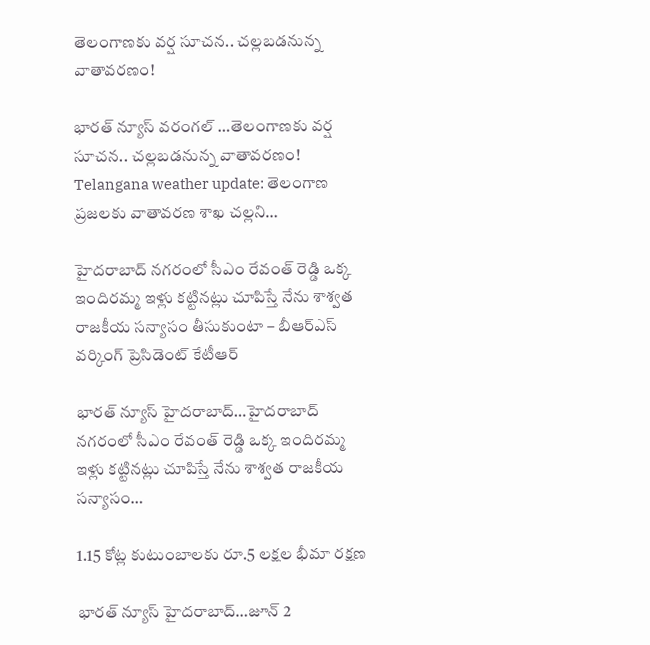తెలంగాణకు వర్ష సూచన.. చల్లబడనున్న వాతావరణం!

భారత్ న్యూస్ వరంగల్ …తెలంగాణకు వర్ష సూచన.. చల్లబడనున్న వాతావరణం! Telangana weather update: తెలంగాణ ప్రజలకు వాతావరణ శాఖ చల్లని…

హైదరాబాద్ నగరంలో సీఎం రేవంత్ రెడ్డి ఒక్క ఇందిరమ్మ ఇళ్లు కట్టినట్లు చూపిస్తే నేను శాశ్వత రాజకీయ సన్యాసం తీసుకుంటా – బీఆర్‌ఎస్‌ వర్కింగ్‌ ప్రెసిడెంట్‌ కేటీఆర్‌

భారత్ న్యూస్ హైదరాబాద్…హైదరాబాద్ నగరంలో సీఎం రేవంత్ రెడ్డి ఒక్క ఇందిరమ్మ ఇళ్లు కట్టినట్లు చూపిస్తే నేను శాశ్వత రాజకీయ సన్యాసం…

1.15 కోట్ల కుటుంబాలకు రూ.5 లక్షల భీమా రక్షణ

భారత్ న్యూస్ హైదరాబాద్…జూన్ 2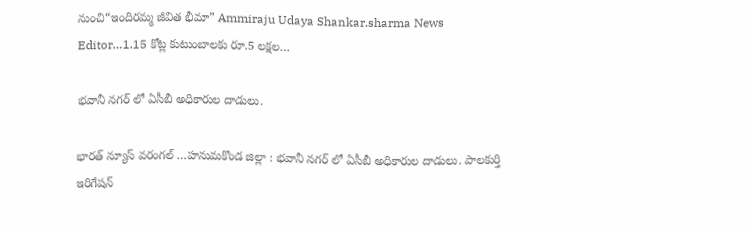నుంచి“ఇందిరమ్మ జీవిత భీమా” Ammiraju Udaya Shankar.sharma News Editor…1.15 కోట్ల కుటుంబాలకు రూ.5 లక్షల…

భవానీ నగర్ లో ఏసీబీ అధికారుల దాడులు.

భారత్ న్యూస్ వరంగల్ …హనుమకొండ జిల్లా : భవానీ నగర్ లో ఏసీబీ అధికారుల దాడులు. పాలకుర్తి ఇరిగేషన్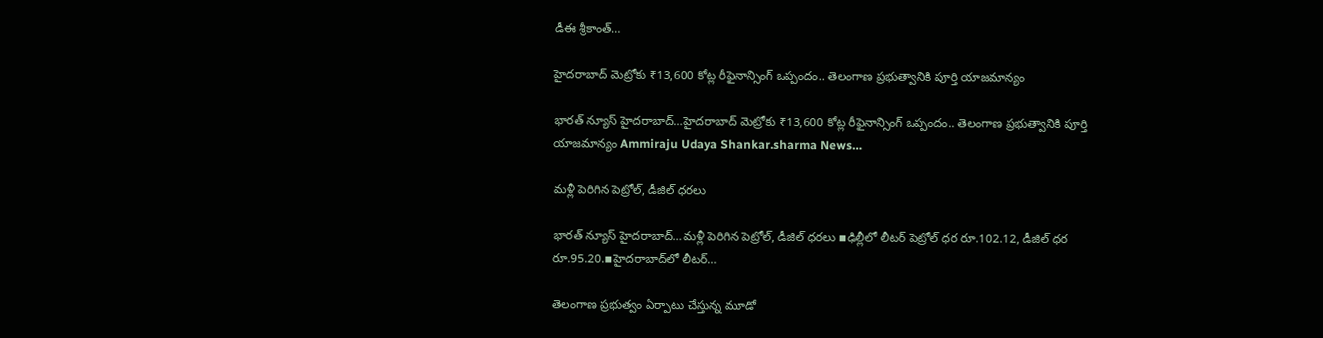డీఈ శ్రీకాంత్…

హైదరాబాద్ మెట్రోకు ₹13,600 కోట్ల రీఫైనాన్సింగ్ ఒప్పందం.. తెలంగాణ ప్రభుత్వానికి పూర్తి యాజమాన్యం

భారత్ న్యూస్ హైదరాబాద్…హైదరాబాద్ మెట్రోకు ₹13,600 కోట్ల రీఫైనాన్సింగ్ ఒప్పందం.. తెలంగాణ ప్రభుత్వానికి పూర్తి యాజమాన్యం Ammiraju Udaya Shankar.sharma News…

మళ్లీ పెరిగిన పెట్రోల్‌, డీజిల్ ధరలు

భారత్ న్యూస్ హైదరాబాద్…మళ్లీ పెరిగిన పెట్రోల్‌, డీజిల్ ధరలు ▪ఢిల్లీలో లీటర్‌ పెట్రోల్‌ ధర రూ.102.12, డీజిల్‌ ధర రూ.95.20.▪హైదరాబాద్‌లో లీటర్‌…

తెలంగాణ ప్రభుత్వం ఏర్పాటు చేస్తున్న మూడో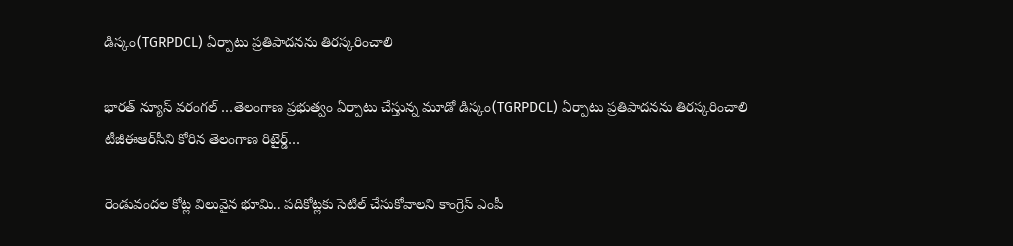డిస్కం(TGRPDCL) ఏర్పాటు ప్రతిపాదనను తిరస్కరించాలి

భారత్ న్యూస్ వరంగల్ …తెలంగాణ ప్రభుత్వం ఏర్పాటు చేస్తున్న మూడో డిస్కం(TGRPDCL) ఏర్పాటు ప్రతిపాదనను తిరస్కరించాలి టీజీఈఆర్‌సీని కోరిన తెలంగాణ రిటైర్డ్…

రెండువందల కోట్ల విలువైన భూమి.. పదికోట్లకు సెటిల్ చేసుకోవాలని కాంగ్రెస్ ఎంపీ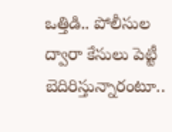ఒత్తిడి.. పోలీసుల ద్వారా కేసులు పెట్టీ బెదిరిస్తున్నారంటూ..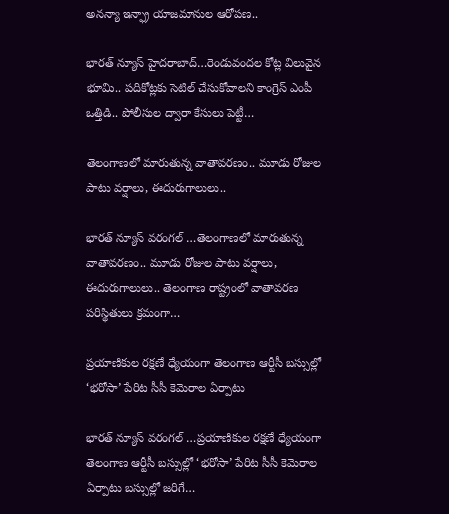అనన్యా ఇన్ఫ్రా యాజమానుల ఆరోపణ..

భారత్ న్యూస్ హైదరాబాద్…రెండువందల కోట్ల విలువైన భూమి.. పదికోట్లకు సెటిల్ చేసుకోవాలని కాంగ్రెస్ ఎంపీ ఒత్తిడి.. పోలీసుల ద్వారా కేసులు పెట్టీ…

తెలంగాణలో మారుతున్న వాతావరణం.. మూడు రోజుల పాటు వర్షాలు, ఈదురుగాలులు..

భారత్ న్యూస్ వరంగల్ …తెలంగాణలో మారుతున్న వాతావరణం.. మూడు రోజుల పాటు వర్షాలు, ఈదురుగాలులు.. తెలంగాణ రాష్ట్రంలో వాతావరణ పరిస్థితులు క్రమంగా…

ప్రయాణికుల రక్షణే ధ్యేయంగా తెలంగాణ ఆర్టీసీ బస్సుల్లో ‘భరోసా’ పేరిట సీసీ కెమెరాల ఏర్పాటు

భారత్ న్యూస్ వరంగల్ …ప్రయాణికుల రక్షణే ధ్యేయంగా తెలంగాణ ఆర్టీసీ బస్సుల్లో ‘భరోసా’ పేరిట సీసీ కెమెరాల ఏర్పాటు బస్సుల్లో జరిగే…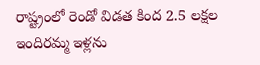రాష్ట్రంలో రెండో విడత కింద 2.5 లక్షల ఇందిరమ్మ ఇళ్లను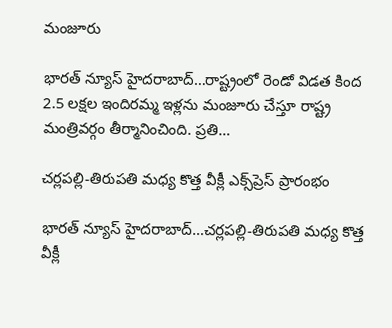మంజూరు

భారత్ న్యూస్ హైదరాబాద్…రాష్ట్రంలో రెండో విడత కింద 2.5 లక్షల ఇందిరమ్మ ఇళ్లను మంజూరు చేస్తూ రాష్ట్ర మంత్రివర్గం తీర్మానించింది. ప్రతి…

చర్లపల్లి-తిరుపతి మధ్య కొత్త వీక్లీ ఎక్స్‌ప్రెస్ ప్రారంభం

భారత్ న్యూస్ హైదరాబాద్…చర్లపల్లి-తిరుపతి మధ్య కొత్త వీక్లీ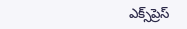ఎక్స్‌ప్రెస్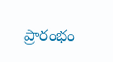ప్రారంభం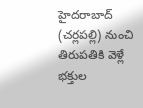హైదరాబాద్ (చర్లపల్లి) నుంచి తిరుపతికి వెళ్లే భక్తుల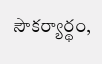సౌకర్యార్థం,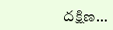దక్షిణ…